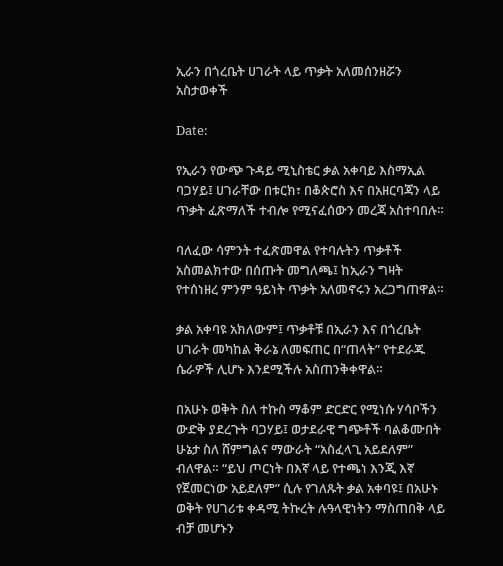ኢራን በጎረቤት ሀገራት ላይ ጥቃት አለመሰንዘሯን አስታወቀች

Date:

የኢራን የውጭ ጉዳይ ሚኒስቴር ቃል አቀባይ እስማኢል ባጋሃይ፤ ሀገራቸው በቱርክ፣ በቆጵሮስ እና በአዘርባጃን ላይ ጥቃት ፈጽማለች ተብሎ የሚናፈሰውን መረጃ አስተባበሉ።

ባለፈው ሳምንት ተፈጽመዋል የተባሉትን ጥቃቶች አስመልክተው በሰጡት መግለጫ፤ ከኢራን ግዛት የተሰነዘረ ምንም ዓይነት ጥቃት አለመኖሩን አረጋግጠዋል።

ቃል አቀባዩ አክለውም፤ ጥቃቶቹ በኢራን እና በጎረቤት ሀገራት መካከል ቅራኔ ለመፍጠር በ“ጠላት” የተደራጁ ሴራዎች ሊሆኑ እንደሚችሉ አስጠንቅቀዋል።

በአሁኑ ወቅት ስለ ተኩስ ማቆም ድርድር የሚነሱ ሃሳቦችን ውድቅ ያደረጉት ባጋሃይ፤ ወታደራዊ ግጭቶች ባልቆሙበት ሁኔታ ስለ ሸምግልና ማውራት “አስፈላጊ አይደለም” ብለዋል። “ይህ ጦርነት በእኛ ላይ የተጫነ እንጂ እኛ የጀመርነው አይደለም” ሲሉ የገለጹት ቃል አቀባዩ፤ በአሁኑ ወቅት የሀገሪቱ ቀዳሚ ትኩረት ሉዓላዊነትን ማስጠበቅ ላይ ብቻ መሆኑን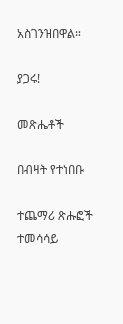አስገንዝበዋል።

ያጋሩ!

መጽሔቶች

በብዛት የተነበቡ

ተጨማሪ ጽሑፎች
ተመሳሳይ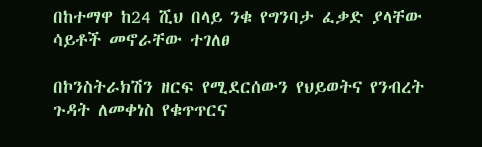በከተማዋ ከ24 ሺህ በላይ ንቁ የግንባታ ፈቃድ ያላቸው ሳይቶች መኖራቸው ተገለፀ

በኮንስትራክሽን ዘርፍ የሚደርሰውን የህይወትና የንብረት ጉዳት ለመቀነስ የቁጥጥርና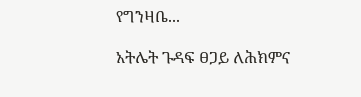የግንዛቤ...

አትሌት ጉዳፍ ፀጋይ ለሕክምና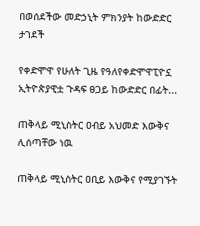በወሰደችው መድኃኒት ምክንያት ከውድድር ታገደች

የቀድሞዋ የሁለት ጊዜ የዓለየቀድሞዋፒዮኗ ኢትዮጵያዊቷ ጉዳፍ ፀጋይ ከውድድር በፊት...

ጠቅላይ ሚኒስትር ዐብይ አህመድ እውቅና ሊሰጣቸው ነዉ

ጠቅላይ ሚኒስትር ዐቢይ እውቅና የሚያገኙት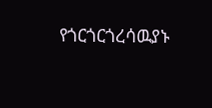የጎርጎርጎረሳዉያኑ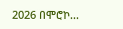2026 በሞሮኮ...